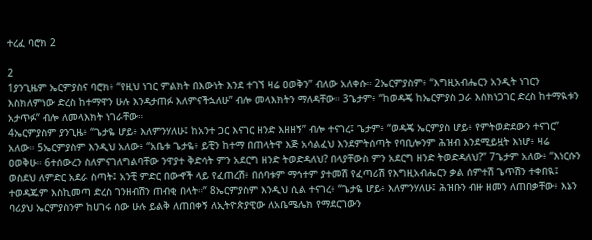ተረፈ ባሮክ 2

2
1ያንጊዜም ኤርምያስና ባሮክ፥ “የዚህ ነገር ምልክት በእውነት እንደ ተገኘ ዛሬ ዐወቅን” ብለው አለቀሱ። 2ኤርምያስም፥ “እግዚአብሔርን አንዲት ነገርን እስክለምነው ድረስ ከተማዋን ሁሉ እንዳታጠፉ እለምናችኋለሁ” ብሎ መላእክትን ማለዳቸው። 3ጌታም፥ “ከወዳጄ ከኤርምያስ ጋራ እስክነጋገር ድረስ ከተማዪቱን አታጥፉ” ብሎ ለመላእክት ነገራቸው።
4ኤርምያስም ያንጊዜ፥ “ጌታዬ ሆይ፥ እለምንሃለሁ፤ ከአንተ ጋር እናገር ዘንድ እዘዘኝ” ብሎ ተናገረ፤ ጌታም፥ “ወዳጄ ኤርምያስ ሆይ፥ የምትወድደውን ተናገር” አለው። 5ኤርምያስም እንዲህ አለው፥ “አቤቱ ጌታዬ፥ ይቺን ከተማ በጠላትዋ እጅ አሳልፈህ እንደምትሰጣት የባቢሎንም ሕዝብ እንደሚይዟት እነሆ፥ ዛሬ ዐወቅሁ። 6ተሰውረን ስለምናገለግልባቸው ንዋያተ ቅድሳት ምን አደርግ ዘንድ ትወድዳለህ? በላያቸውስ ምን አደርግ ዘንድ ትወድዳለህ?” 7ጌታም አለው፥ “እነርሱን ወስደህ ለምድር አደራ ስጣት፤ አንቺ ምድር በውኆች ላይ የፈጠረሽ፥ በሰባቱም ማኅተም ያተመሽ የፈጣሪሽ የእግዚአብሔርን ቃል ሰምተሽ ጌጥሽን ተቀበዪ፤ ተወዳጁም እስኪመጣ ድረስ ገንዘብሽን ጠብቂ በላት።” 8ኤርምያስም እንዲህ ሲል ተናገረ፥ “ጌታዬ ሆይ፥ እለምንሃለሁ፤ ሕዝቡን ብዙ ዘመን ለጠበቃቸው፥ እኔን ባሪያህ ኤርምያስንም ከሀገሩ ሰው ሁሉ ይልቅ ለጠበቀኝ ለኢትዮጵያዊው ለአቤሜሌክ የማደርገውን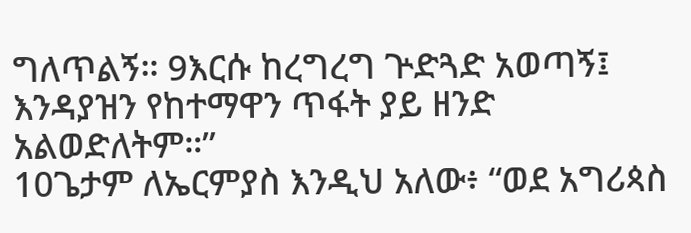ግለጥልኝ። 9እርሱ ከረግረግ ጕድጓድ አወጣኝ፤ እንዳያዝን የከተማዋን ጥፋት ያይ ዘንድ አልወድለትም።”
10ጌታም ለኤርምያስ እንዲህ አለው፥ “ወደ አግሪጳስ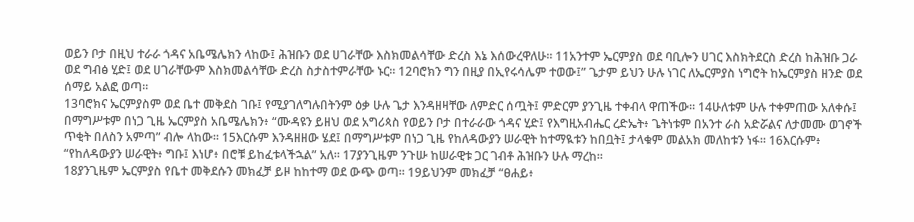ወይን ቦታ በዚህ ተራራ ጎዳና አቤሜሌክን ላከው፤ ሕዝቡን ወደ ሀገራቸው እስክመልሳቸው ድረስ እኔ እሰውረዋለሁ። 11አንተም ኤርምያስ ወደ ባቢሎን ሀገር እስክትደርስ ድረስ ከሕዝቡ ጋራ ወደ ግብፅ ሂድ፤ ወደ ሀገራቸውም እስክመልሳቸው ድረስ ስታስተምራቸው ኑር። 12ባሮክን ግን በዚያ በኢየሩሳሌም ተወው፤” ጌታም ይህን ሁሉ ነገር ለኤርምያስ ነግሮት ከኤርምያስ ዘንድ ወደ ሰማይ አልፎ ወጣ።
13ባሮክና ኤርምያስም ወደ ቤተ መቅደስ ገቡ፤ የሚያገለግሉበትንም ዕቃ ሁሉ ጌታ እንዳዘዛቸው ለምድር ሰጧት፤ ምድርም ያንጊዜ ተቀብላ ዋጠችው። 14ሁለቱም ሁሉ ተቀምጠው አለቀሱ፤ በማግሥቱም በነጋ ጊዜ ኤርምያስ አቤሜሌክን፥ “ሙዳዩን ይዘህ ወደ አግሪጳስ የወይን ቦታ በተራራው ጎዳና ሂድ፤ የእግዚአብሔር ረድኤት፥ ጌትነቱም በአንተ ራስ አድሯልና ለታመሙ ወገኖች ጥቂት በለስን አምጣ” ብሎ ላከው። 15እርሱም እንዳዘዘው ሄደ፤ በማግሥቱም በነጋ ጊዜ የከለዳውያን ሠራዊት ከተማዪቱን ከበቧት፤ ታላቁም መልአክ መለከቱን ነፋ። 16እርሱም፥ “የከለዳውያን ሠራዊት፥ ግቡ፤ እነሆ፥ በሮቹ ይከፈቱላችኋል” አለ። 17ያንጊዜም ንጉሡ ከሠራዊቱ ጋር ገብቶ ሕዝቡን ሁሉ ማረከ።
18ያንጊዜም ኤርምያስ የቤተ መቅደሱን መክፈቻ ይዞ ከከተማ ወደ ውጭ ወጣ። 19ይህንም መክፈቻ “ፀሐይ፥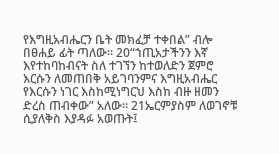የእግዚአብሔርን ቤት መክፈቻ ተቀበል” ብሎ በፀሐይ ፊት ጣለው። 20“ኀጢአታችንን እኛ እየተከባከብናት ስለ ተገኘን ከተወለድን ጀምሮ እርሱን ለመጠበቅ አይገባንምና እግዚአብሔር የእርሱን ነገር እስከሚነግርህ እስከ ብዙ ዘመን ድረስ ጠብቀው” አለው። 21ኤርምያስም ለወገኖቹ ሲያለቅስ እያዳፉ አወጡት፤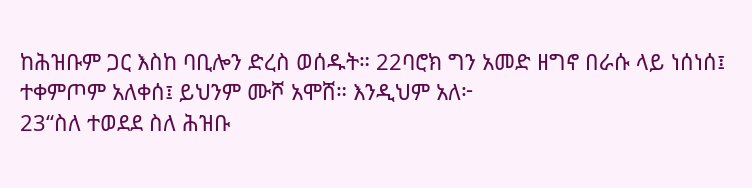ከሕዝቡም ጋር እስከ ባቢሎን ድረስ ወሰዱት። 22ባሮክ ግን አመድ ዘግኖ በራሱ ላይ ነሰነሰ፤ ተቀምጦም አለቀሰ፤ ይህንም ሙሾ አሞሸ። እንዲህም አለ፦
23“ስለ ተወደደ ስለ ሕዝቡ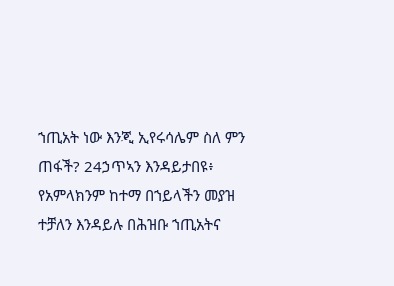ኀጢአት ነው እንጂ ኢየሩሳሌም ስለ ምን ጠፋች? 24ኃጥኣን እንዳይታበዩ፥ የአምላክንም ከተማ በኀይላችን መያዝ ተቻለን እንዳይሉ በሕዝቡ ኀጢአትና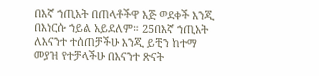በእኛ ኀጢአት በጠላቶችዋ እጅ ወደቀች እንጂ በእነርሱ ኀይል አይደለም። 25በእኛ ኀጢአት ለእናንተ ተሰጠቻችሁ እንጂ ይቺን ከተማ መያዝ የተቻላችሁ በእናንተ ጽናት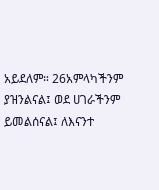አይደለም። 26አምላካችንም ያዝንልናል፤ ወደ ሀገራችንም ይመልሰናል፤ ለእናንተ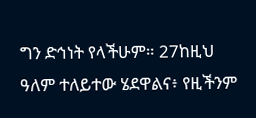ግን ድኅነት የላችሁም። 27ከዚህ ዓለም ተለይተው ሄደዋልና፥ የዚችንም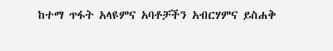ከተማ ጥፋት አላዩምና አባቶቻችን አብርሃምና ይስሐቅ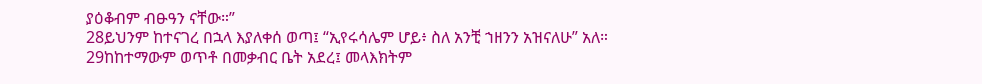ያዕቆብም ብፁዓን ናቸው።”
28ይህንም ከተናገረ በኋላ እያለቀሰ ወጣ፤ “ኢየሩሳሌም ሆይ፥ ስለ አንቺ ኀዘንን አዝናለሁ” አለ። 29ከከተማውም ወጥቶ በመቃብር ቤት አደረ፤ መላእክትም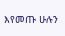እየመጡ ሁሉን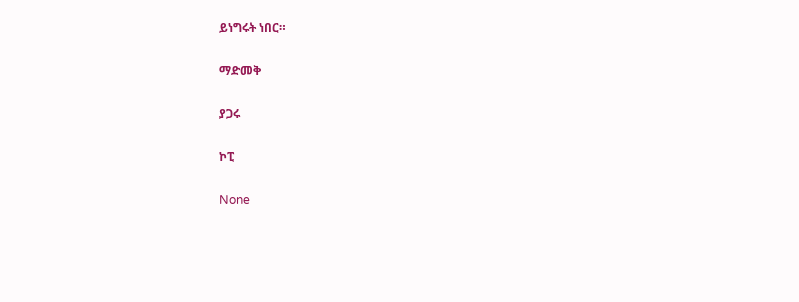ይነግሩት ነበር።

ማድመቅ

ያጋሩ

ኮፒ

None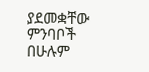ያደመቋቸው ምንባቦች በሁሉም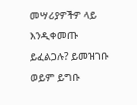መሣሪያዎችዎ ላይ እንዲቀመጡ ይፈልጋሉ? ይመዝገቡ ወይም ይግቡ